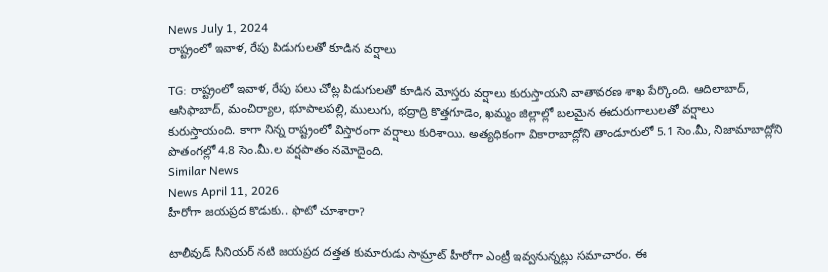News July 1, 2024
రాష్ట్రంలో ఇవాళ, రేపు పిడుగులతో కూడిన వర్షాలు

TG: రాష్ట్రంలో ఇవాళ, రేపు పలు చోట్ల పిడుగులతో కూడిన మోస్తరు వర్షాలు కురుస్తాయని వాతావరణ శాఖ పేర్కొంది. ఆదిలాబాద్, ఆసిఫాబాద్, మంచిర్యాల, భూపాలపల్లి, ములుగు, భద్రాద్రి కొత్తగూడెం, ఖమ్మం జిల్లాల్లో బలమైన ఈదురుగాలులతో వర్షాలు కురుస్తాయంది. కాగా నిన్న రాష్ట్రంలో విస్తారంగా వర్షాలు కురిశాయి. అత్యధికంగా వికారాబాద్లోని తాండూరులో 5.1 సెం.మీ, నిజామాబాద్లోని పొతంగల్లో 4.8 సెం.మీ.ల వర్షపాతం నమోదైంది.
Similar News
News April 11, 2026
హీరోగా జయప్రద కొడుకు.. ఫొటో చూశారా?

టాలీవుడ్ సీనియర్ నటి జయప్రద దత్తత కుమారుడు సామ్రాట్ హీరోగా ఎంట్రీ ఇవ్వనున్నట్లు సమాచారం. ఈ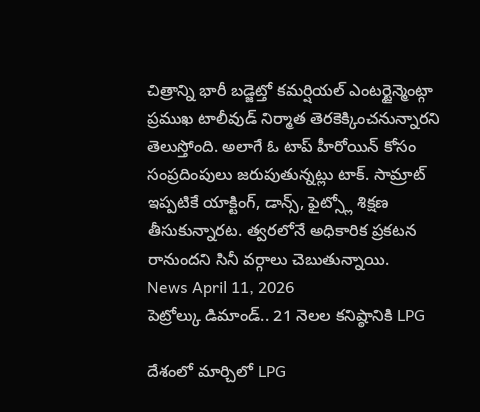చిత్రాన్ని భారీ బడ్జెట్తో కమర్షియల్ ఎంటర్టైన్మెంట్గా ప్రముఖ టాలీవుడ్ నిర్మాత తెరకెక్కించనున్నారని తెలుస్తోంది. అలాగే ఓ టాప్ హీరోయిన్ కోసం సంప్రదింపులు జరుపుతున్నట్లు టాక్. సామ్రాట్ ఇప్పటికే యాక్టింగ్, డాన్స్, ఫైట్స్లో శిక్షణ తీసుకున్నారట. త్వరలోనే అధికారిక ప్రకటన రానుందని సినీ వర్గాలు చెబుతున్నాయి.
News April 11, 2026
పెట్రోల్కు డిమాండ్.. 21 నెలల కనిష్ఠానికి LPG

దేశంలో మార్చిలో LPG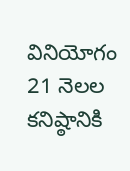వినియోగం 21 నెలల కనిష్ఠానికి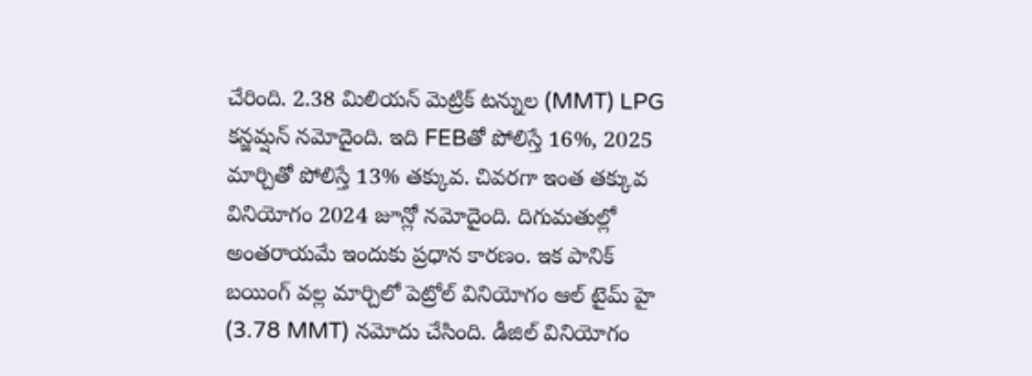చేరింది. 2.38 మిలియన్ మెట్రిక్ టన్నుల (MMT) LPG కన్జమ్షన్ నమోదైంది. ఇది FEBతో పోలిస్తే 16%, 2025 మార్చితో పోలిస్తే 13% తక్కువ. చివరగా ఇంత తక్కువ వినియోగం 2024 జూన్లో నమోదైంది. దిగుమతుల్లో అంతరాయమే ఇందుకు ప్రధాన కారణం. ఇక పానిక్ బయింగ్ వల్ల మార్చిలో పెట్రోల్ వినియోగం ఆల్ టైమ్ హై (3.78 MMT) నమోదు చేసింది. డీజిల్ వినియోగం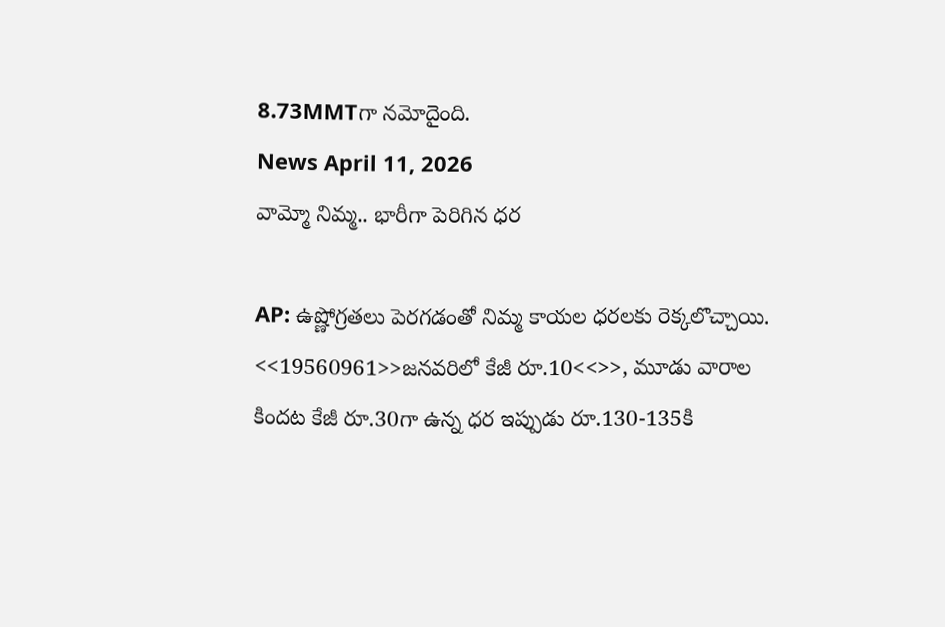8.73MMTగా నమోదైంది.
News April 11, 2026
వామ్మో నిమ్మ.. భారీగా పెరిగిన ధర

AP: ఉష్ణోగ్రతలు పెరగడంతో నిమ్మ కాయల ధరలకు రెక్కలొచ్చాయి. <<19560961>>జనవరిలో కేజీ రూ.10<<>>, మూడు వారాల కిందట కేజీ రూ.30గా ఉన్న ధర ఇప్పుడు రూ.130-135కి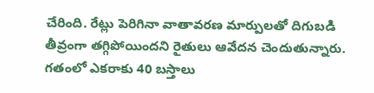చేరింది. రేట్లు పెరిగినా వాతావరణ మార్పులతో దిగుబడి తీవ్రంగా తగ్గిపోయిందని రైతులు ఆవేదన చెందుతున్నారు. గతంలో ఎకరాకు 40 బస్తాలు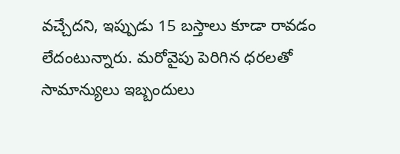వచ్చేదని, ఇప్పుడు 15 బస్తాలు కూడా రావడం లేదంటున్నారు. మరోవైపు పెరిగిన ధరలతో సామాన్యులు ఇబ్బందులు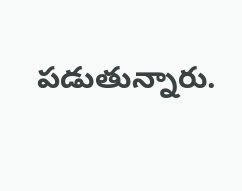పడుతున్నారు.